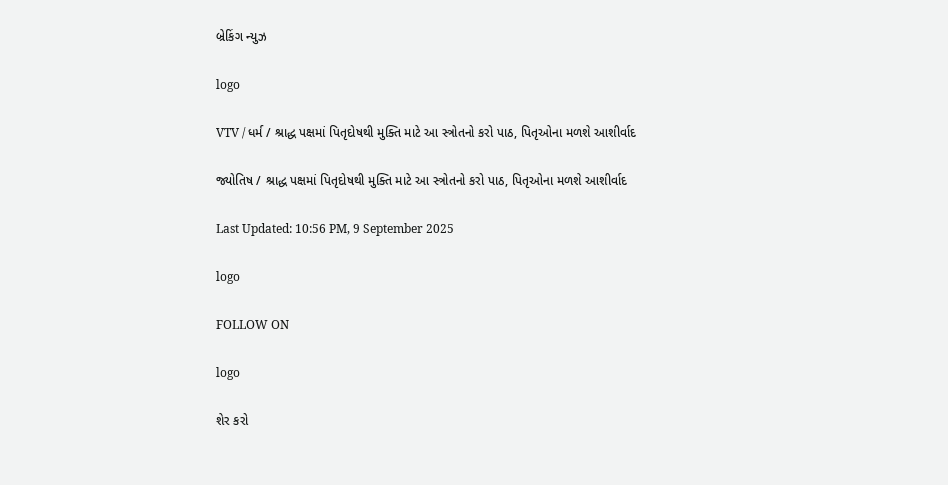બ્રેકિંગ ન્યુઝ

logo

VTV / ધર્મ / શ્રાદ્ધ પક્ષમાં પિતૃદોષથી મુક્તિ માટે આ સ્ત્રોતનો કરો પાઠ, પિતૃઓના મળશે આશીર્વાદ

જ્યોતિષ / શ્રાદ્ધ પક્ષમાં પિતૃદોષથી મુક્તિ માટે આ સ્ત્રોતનો કરો પાઠ, પિતૃઓના મળશે આશીર્વાદ

Last Updated: 10:56 PM, 9 September 2025

logo

FOLLOW ON

logo

શેર કરો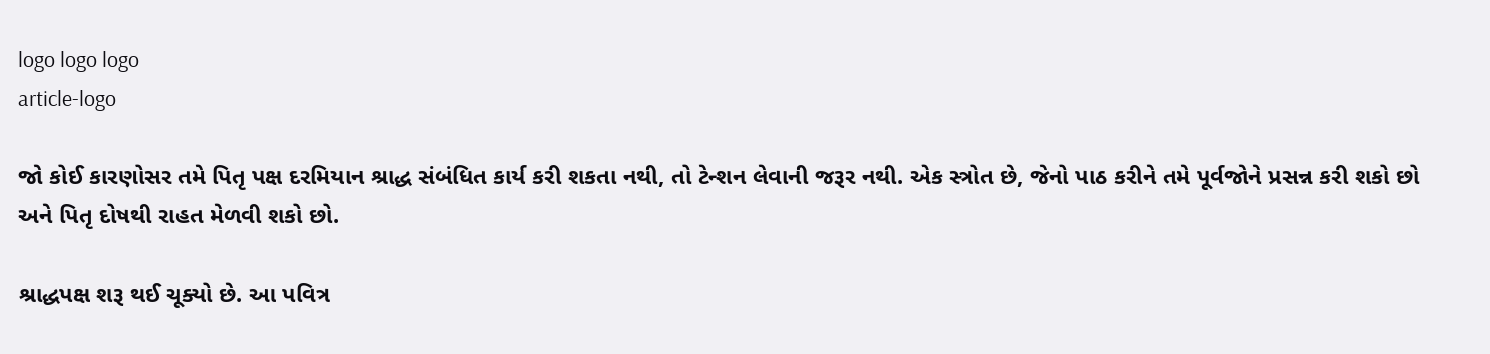logo logo logo
article-logo

જો કોઈ કારણોસર તમે પિતૃ પક્ષ દરમિયાન શ્રાદ્ધ સંબંધિત કાર્ય કરી શકતા નથી, તો ટેન્શન લેવાની જરૂર નથી. એક સ્ત્રોત છે, જેનો પાઠ કરીને તમે પૂર્વજોને પ્રસન્ન કરી શકો છો અને પિતૃ દોષથી રાહત મેળવી શકો છો.

શ્રાદ્ધપક્ષ શરૂ થઈ ચૂક્યો છે. આ પવિત્ર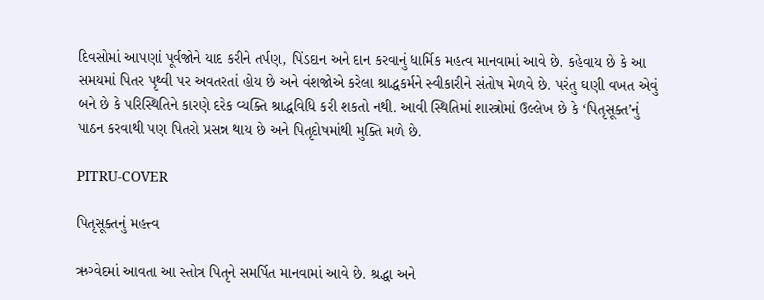દિવસોમાં આપણાં પૂર્વજોને યાદ કરીને તર્પણ, પિંડદાન અને દાન કરવાનું ધાર્મિક મહત્વ માનવામાં આવે છે. કહેવાય છે કે આ સમયમાં પિતર પૃથ્વી પર અવતરતાં હોય છે અને વંશજોએ કરેલા શ્રાદ્ધકર્મને સ્વીકારીને સંતોષ મેળવે છે. પરંતુ ઘણી વખત એવું બને છે કે પરિસ્થિતિને કારણે દરેક વ્યક્તિ શ્રાદ્ધવિધિ કરી શકતો નથી. આવી સ્થિતિમાં શાસ્ત્રોમાં ઉલ્લેખ છે કે ‘પિતૃસૂક્ત’નું પાઠન કરવાથી પણ પિતરો પ્રસન્ન થાય છે અને પિતૃદોષમાંથી મુક્તિ મળે છે.

PITRU-COVER

પિતૃસૂક્તનું મહત્ત્વ

ઋગ્વેદમાં આવતા આ સ્તોત્ર પિતૃને સમર્પિત માનવામાં આવે છે. શ્રદ્ધા અને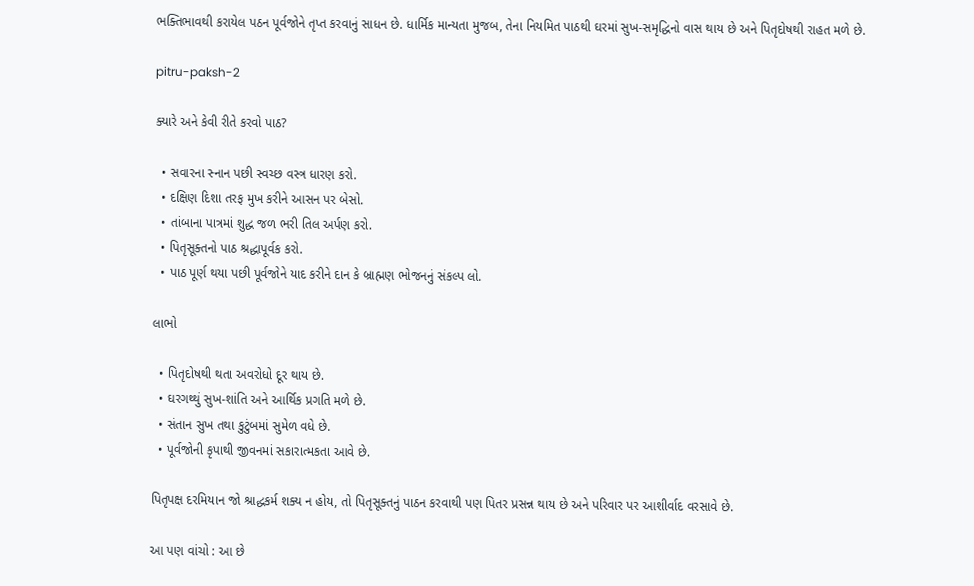ભક્તિભાવથી કરાયેલ પઠન પૂર્વજોને તૃપ્ત કરવાનું સાધન છે. ધાર્મિક માન્યતા મુજબ, તેના નિયમિત પાઠથી ઘરમાં સુખ-સમૃદ્ધિનો વાસ થાય છે અને પિતૃદોષથી રાહત મળે છે.

pitru-paksh-2

ક્યારે અને કેવી રીતે કરવો પાઠ?

  • સવારના સ્નાન પછી સ્વચ્છ વસ્ત્ર ધારણ કરો.
  • દક્ષિણ દિશા તરફ મુખ કરીને આસન પર બેસો.
  • તાંબાના પાત્રમાં શુદ્ધ જળ ભરી તિલ અર્પણ કરો.
  • પિતૃસૂક્તનો પાઠ શ્રદ્ધાપૂર્વક કરો.
  • પાઠ પૂર્ણ થયા પછી પૂર્વજોને યાદ કરીને દાન કે બ્રાહ્મણ ભોજનનું સંકલ્પ લો.

લાભો

  • પિતૃદોષથી થતા અવરોધો દૂર થાય છે.
  • ઘરગથ્થું સુખ-શાંતિ અને આર્થિક પ્રગતિ મળે છે.
  • સંતાન સુખ તથા કુટુંબમાં સુમેળ વધે છે.
  • પૂર્વજોની કૃપાથી જીવનમાં સકારાત્મકતા આવે છે.

પિતૃપક્ષ દરમિયાન જો શ્રાદ્ધકર્મ શક્ય ન હોય, તો પિતૃસૂક્તનું પાઠન કરવાથી પણ પિતર પ્રસન્ન થાય છે અને પરિવાર પર આશીર્વાદ વરસાવે છે.

આ પણ વાંચો : આ છે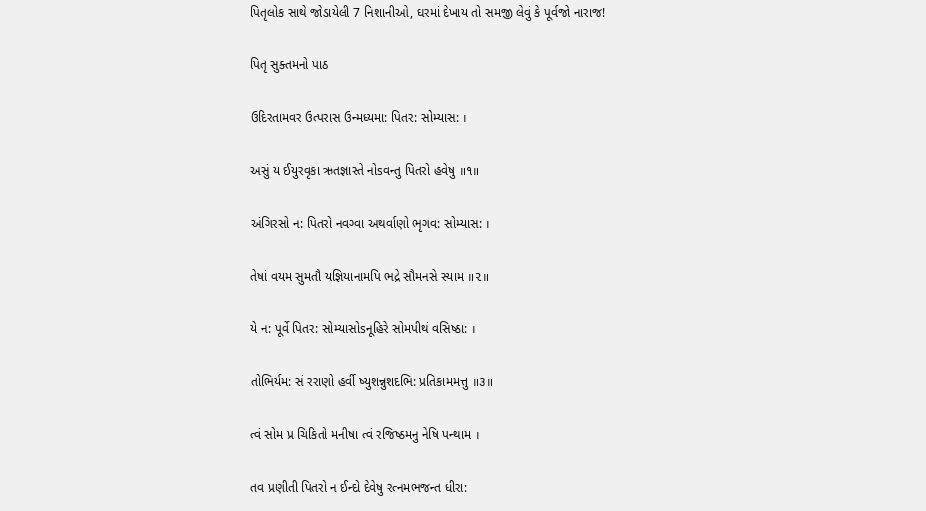પિતૃલોક સાથે જોડાયેલી 7 નિશાનીઓ, ઘરમાં દેખાય તો સમજી લેવું કે પૂર્વજો નારાજ!

પિતૃ સુક્તમનો પાઠ

ઉદિરતામવર ઉત્પરાસ ઉન્મધ્યમા: પિતર: સોમ્યાસ: ।

અસું ય ઈયુરવૃકા ઋતજ્ઞાસ્તે નોsવન્તુ પિતરો હવેષુ ॥૧॥

અંગિરસો ન: પિતરો નવગ્વા અથર્વાણો ભૃગવ: સોમ્યાસ: ।

તેષાં વયમ સુમતૌ યજ્ઞિયાનામપિ ભદ્રે સૌમનસે સ્યામ ॥૨॥

યે ન: પૂર્વે પિતર: સોમ્યાસોsનૂહિરે સોમપીથં વસિષ્ઠા: ।

તોભિર્યમ: સં રરાણો હર્વી ષ્યુશન્નુશદભિ: પ્રતિકામમત્તુ ॥૩॥

ત્વં સોમ પ્ર ચિકિતો મનીષા ત્વં રજિષ્ઠમનુ નેષિ પન્થામ ।

તવ પ્રણીતી પિતરો ન ઈન્દો દેવેષુ રત્નમભજન્ત ધીરા: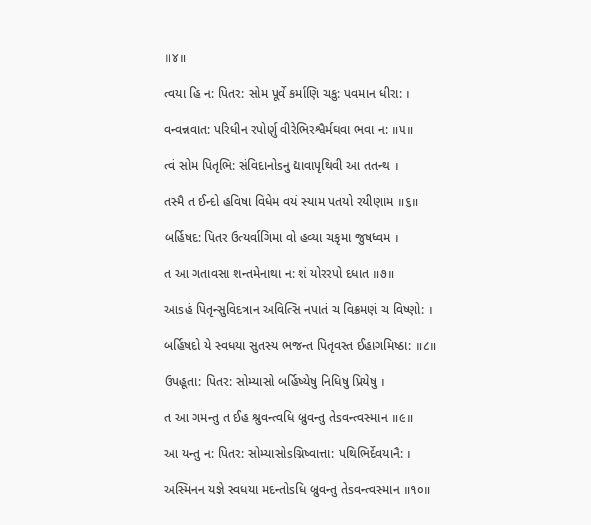॥૪॥

ત્વયા હિ ન: પિતર: સોમ પૂર્વે કર્માણિ ચકુ: પવમાન ધીરા: ।

વન્વન્નવાત: પરિધીન રપોર્ણુ વીરેભિરશ્વૈર્મઘવા ભવા ન: ॥૫॥

ત્વં સોમ પિતૃભિ: સંવિદાનોsનુ દ્યાવાપૃથિવી આ તતન્થ ।

તસ્મૈ ત ઈન્દો હવિષા વિધેમ વયં સ્યામ પતયો રયીણામ ॥૬॥

બર્હિષદ: પિતર ઉત્યર્વાગિમા વો હવ્યા ચકૃમા જુષધ્વમ ।

ત આ ગતાવસા શન્તમેનાથા ન: શં યોરરપો દધાત ॥૭॥

આsહં પિતૃન્સુવિદત્રાન અવિત્સિ નપાતં ચ વિક્રમણં ચ વિષ્ણો: ।

બર્હિષદો યે સ્વધયા સુતસ્ય ભજન્ત પિતૃવસ્ત ઈહાગમિષ્ઠા: ॥૮॥

ઉપહૂતા: પિતર: સોમ્યાસો બર્હિષ્યેષુ નિધિષુ પ્રિયેષુ ।

ત આ ગમન્તુ ત ઈહ શ્રુવન્ત્વધિ બ્રુવન્તુ તેsવન્ત્વસ્માન ॥૯॥

આ યન્તુ ન: પિતર: સોમ્યાસોsગ્નિષ્વાત્તા: પથિભિર્દેવયાનૈ: ।

અસ્મિનન યજ્ઞે સ્વધયા મદન્તોsધિ બ્રુવન્તુ તેsવન્ત્વસ્માન ॥૧૦॥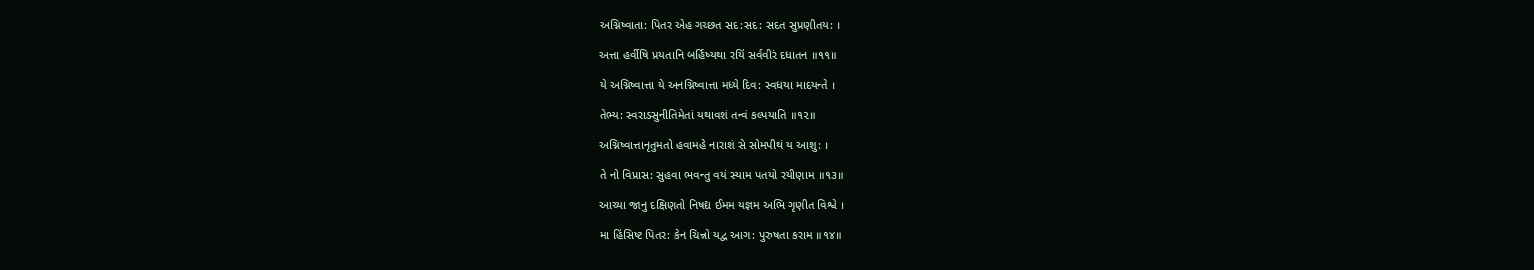અગ્નિષ્વાતા: પિતર એહ ગચ્છત સદ:સદ: સદત સુપ્રણીતય: ।

અત્તા હર્વીષિ પ્રયતાનિ બર્હિષ્યથા રયિં સર્વવીરં દધાતન ॥૧૧॥

યે અગ્નિષ્વાત્તા યે અનગ્નિષ્વાત્તા મધ્યે દિવ: સ્વધયા માદયન્તે ।

તેભ્ય: સ્વરાડસુનીતિમેતાં યથાવશં તન્વં કલ્પયાતિ ॥૧૨॥

અગ્નિષ્વાત્તાનૃતુમતો હવામહે નારાશં સે સોમપીથં ય આશુ: ।

તે નો વિપ્રાસ: સુહવા ભવન્તુ વયં સ્યામ પતયો રયીણામ ॥૧૩॥

આચ્યા જાનુ દક્ષિણતો નિષદ્ય ઈમમ યજ્ઞમ અભિ ગૃણીત વિશ્વે ।

મા હિંસિષ્ટ પિતર: કેન ચિન્નો યદ્વ આગ: પુરુષતા કરામ ॥૧૪॥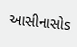આસીનાસોs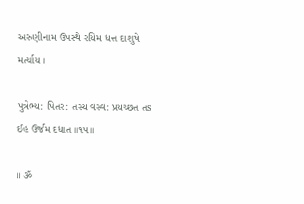અરુણીનામ ઉપસ્થે રયિમ ધત્ત દાશુષે મર્ત્યાય ।

પુત્રેભ્ય: પિતર: તસ્ય વસ્વ: પ્રયચ્છત તs ઈહ ઉર્જમ દધાત ॥૧૫॥

॥ ૐ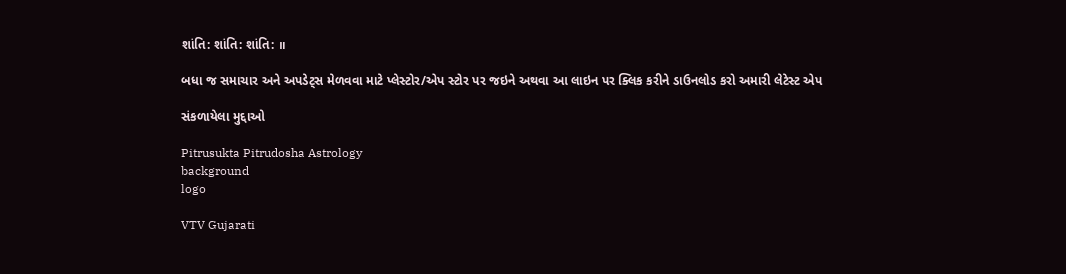શાંતિ: શાંતિ: શાંતિ: ॥

બધા જ સમાચાર અને અપડેટ્સ મેળવવા માટે પ્લેસ્ટોર/એપ સ્ટોર પર જઇને અથવા આ લાઇન પર ક્લિક કરીને ડાઉનલોડ કરો અમારી લેટેસ્ટ એપ

સંકળાયેલા મુદ્દાઓ

Pitrusukta Pitrudosha Astrology
background
logo

VTV Gujarati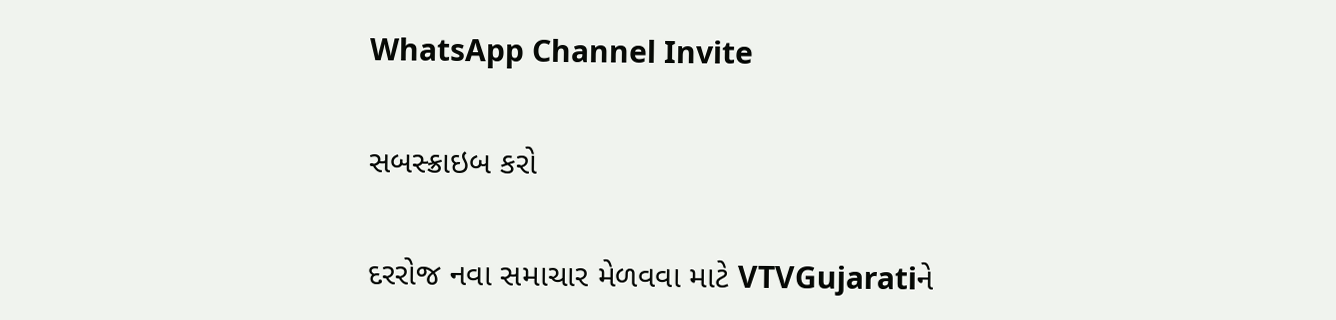WhatsApp Channel Invite

સબસ્ક્રાઇબ કરો

દરરોજ નવા સમાચાર મેળવવા માટે VTVGujaratiને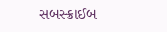સબસ્ક્રાઈબ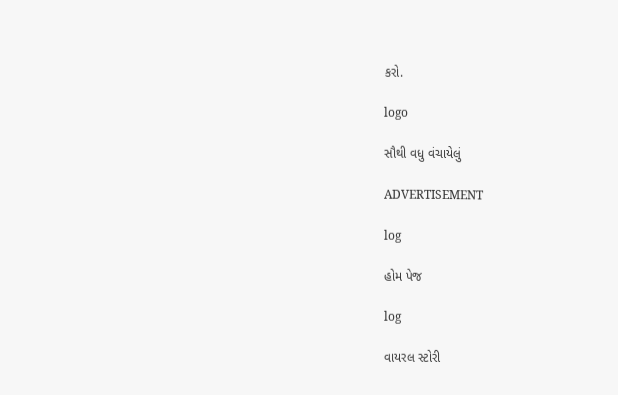કરો.

logo

સૌથી વધુ વંચાયેલું

ADVERTISEMENT

log

હોમ પેજ

log

વાયરલ સ્ટોરી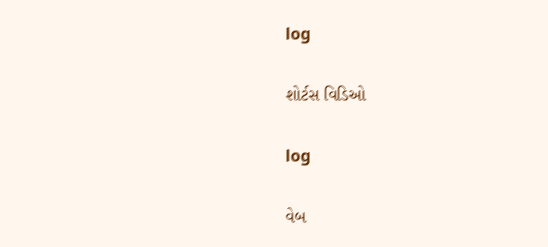log

શોર્ટસ વિડિઓ

log

વેબ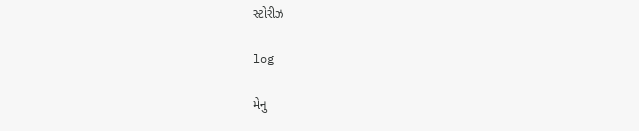સ્ટોરીઝ

log

મેનુ